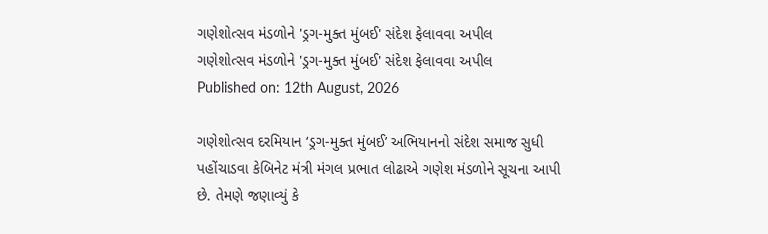ગણેશોત્સવ મંડળોને 'ડ્રગ-મુક્ત મુંબઈ' સંદેશ ફેલાવવા અપીલ
ગણેશોત્સવ મંડળોને 'ડ્રગ-મુક્ત મુંબઈ' સંદેશ ફેલાવવા અપીલ
Published on: 12th August, 2026

ગણેશોત્સવ દરમિયાન ‘ડ્રગ-મુક્ત મુંબઈ’ અભિયાનનો સંદેશ સમાજ સુધી પહોંચાડવા કેબિનેટ મંત્રી મંગલ પ્રભાત લોઢાએ ગણેશ મંડળોને સૂચના આપી છે. તેમણે જણાવ્યું કે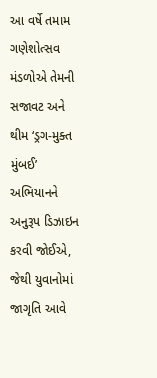આ વર્ષે તમામ ગણેશોત્સવ મંડળોએ તેમની સજાવટ અને થીમ ‘ડ્રગ-મુક્ત મુંબઈ’ અભિયાનને અનુરૂપ ડિઝાઇન કરવી જોઈએ, જેથી યુવાનોમાં જાગૃતિ આવે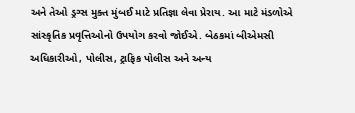અને તેઓ ડ્રગ્સ મુક્ત મુંબઈ માટે પ્રતિજ્ઞા લેવા પ્રેરાય. આ માટે મંડળોએ સાંસ્કૃતિક પ્રવૃત્તિઓનો ઉપયોગ કરવો જોઈએ. બેઠકમાં બીએમસી અધિકારીઓ, પોલીસ, ટ્રાફિક પોલીસ અને અન્ય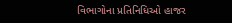વિભાગોના પ્રતિનિધિઓ હાજર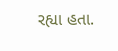રહ્યા હતા.